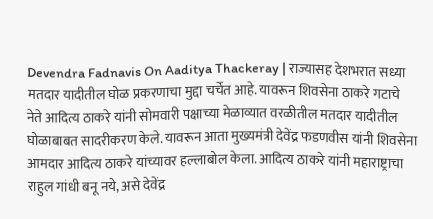Devendra Fadnavis On Aaditya Thackeray | राज्यासह देशभरात सध्या मतदार यादीतील घोळ प्रकरणाचा मुद्दा चर्चेत आहे. यावरून शिवसेना ठाकरे गटाचे नेते आदित्य ठाकरे यांनी सोमवारी पक्षाच्या मेळाव्यात वरळीतील मतदार यादीतील घोळाबाबत सादरीकरण केले. यावरून आता मुख्यमंत्री देवेंद्र फडणवीस यांनी शिवसेना आमदार आदित्य ठाकरे यांच्यावर हल्लाबोल केला. आदित्य ठाकरे यांनी महाराष्ट्राचा राहुल गांधी बनू नये, असे देवेंद्र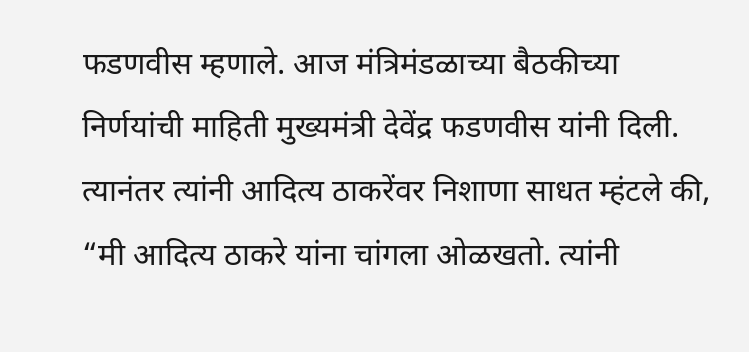फडणवीस म्हणाले. आज मंत्रिमंडळाच्या बैठकीच्या निर्णयांची माहिती मुख्यमंत्री देवेंद्र फडणवीस यांनी दिली. त्यानंतर त्यांनी आदित्य ठाकरेंवर निशाणा साधत म्हंटले की, “मी आदित्य ठाकरे यांना चांगला ओळखतो. त्यांनी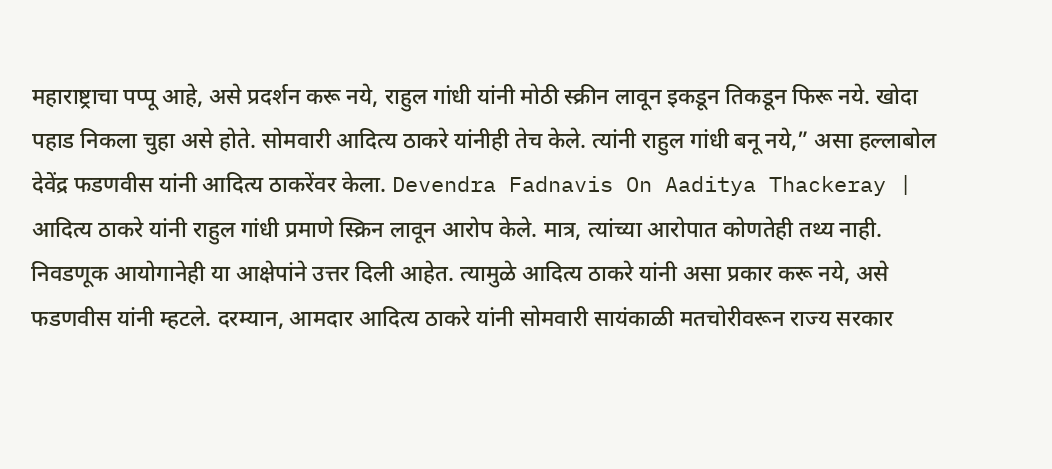महाराष्ट्राचा पप्पू आहे, असे प्रदर्शन करू नये, राहुल गांधी यांनी मोठी स्क्रीन लावून इकडून तिकडून फिरू नये. खोदा पहाड निकला चुहा असे होते. सोमवारी आदित्य ठाकरे यांनीही तेच केले. त्यांनी राहुल गांधी बनू नये,” असा हल्लाबोल देवेंद्र फडणवीस यांनी आदित्य ठाकरेंवर केला. Devendra Fadnavis On Aaditya Thackeray | आदित्य ठाकरे यांनी राहुल गांधी प्रमाणे स्क्रिन लावून आरोप केले. मात्र, त्यांच्या आरोपात कोणतेही तथ्य नाही. निवडणूक आयोगानेही या आक्षेपांने उत्तर दिली आहेत. त्यामुळे आदित्य ठाकरे यांनी असा प्रकार करू नये, असे फडणवीस यांनी म्हटले. दरम्यान, आमदार आदित्य ठाकरे यांनी सोमवारी सायंकाळी मतचोरीवरून राज्य सरकार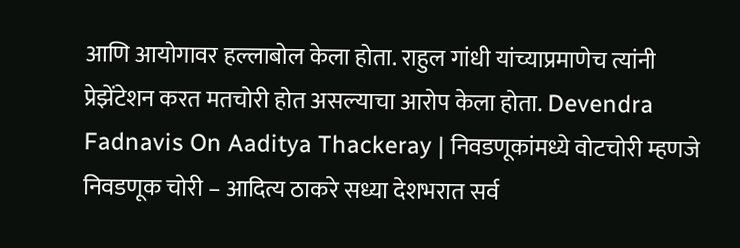आणि आयोगावर हल्लाबोल केला होता. राहुल गांधी यांच्याप्रमाणेच त्यांनी प्रेझेंटेशन करत मतचोरी होत असल्याचा आरोप केला होता. Devendra Fadnavis On Aaditya Thackeray | निवडणूकांमध्ये वोटचोरी म्हणजे निवडणूक चोरी – आदित्य ठाकरे सध्या देशभरात सर्व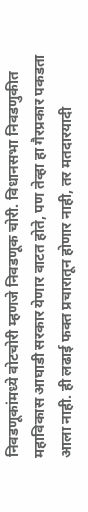निवडणूकांमध्ये वोटचोरी म्हणजे निवडणूक चोरी. विधानसभा निवडणुकीत महाविकास आघाडी सरकार येणार वाटत होते, पण तेव्हा हा गैरप्रकार पकडता आला नाही. ही लढाई फक्त प्रचारातून होणार नाही, तर मतदारयादी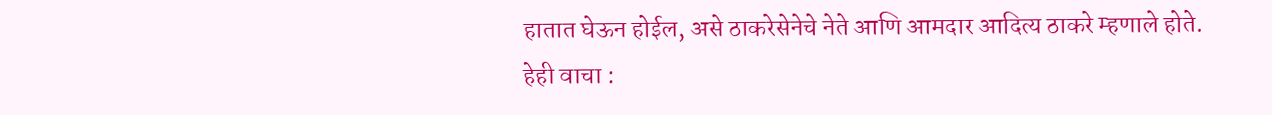हातात घेऊन होईल, असे ठाकरेसेनेचे नेते आणि आमदार आदित्य ठाकरे म्हणाले होते. हेही वाचा :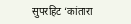सुपरहिट ‘कांतारा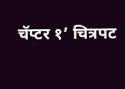चॅप्टर १’ चित्रपट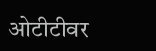ओटीटीवर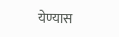येण्यास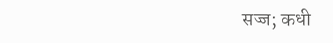सज्ज; कधी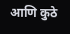आणि कुठे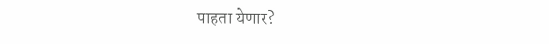पाहता येणार?